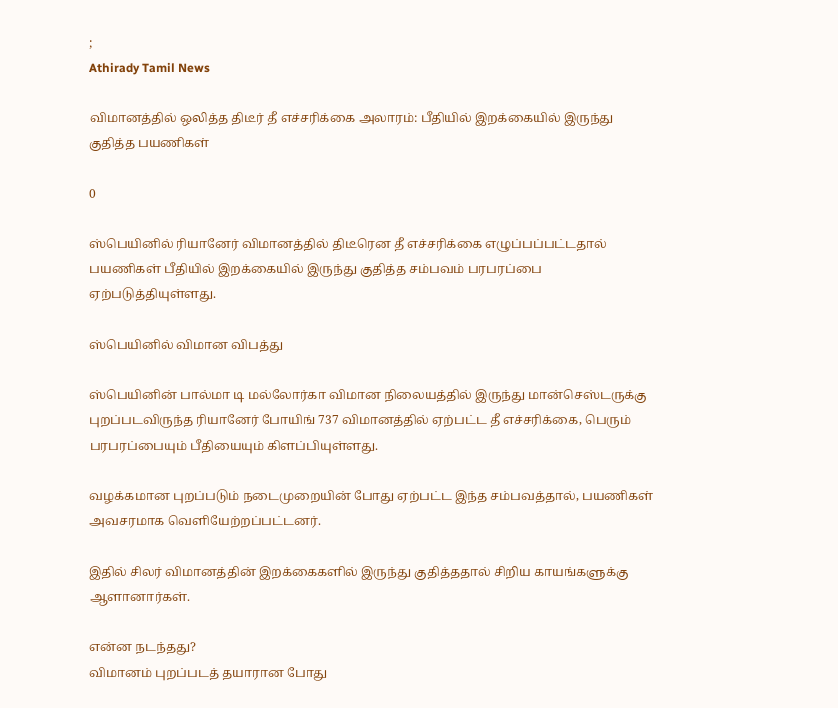;
Athirady Tamil News

விமானத்தில் ஒலித்த திடீர் தீ எச்சரிக்கை அலாரம்: பீதியில் இறக்கையில் இருந்து குதித்த பயணிகள்

0

ஸ்பெயினில் ரியானேர் விமானத்தில் திடீரென தீ எச்சரிக்கை எழுப்பப்பட்டதால் பயணிகள் பீதியில் இறக்கையில் இருந்து குதித்த சம்பவம் பரபரப்பை ஏற்படுத்தியுள்ளது.

ஸ்பெயினில் விமான விபத்து

ஸ்பெயினின் பால்மா டி மல்லோர்கா விமான நிலையத்தில் இருந்து மான்செஸ்டருக்கு புறப்படவிருந்த ரியானேர் போயிங் 737 விமானத்தில் ஏற்பட்ட தீ எச்சரிக்கை, பெரும் பரபரப்பையும் பீதியையும் கிளப்பியுள்ளது.

வழக்கமான புறப்படும் நடைமுறையின் போது ஏற்பட்ட இந்த சம்பவத்தால், பயணிகள் அவசரமாக வெளியேற்றப்பட்டனர்.

இதில் சிலர் விமானத்தின் இறக்கைகளில் இருந்து குதித்ததால் சிறிய காயங்களுக்கு ஆளானார்கள்.

என்ன நடந்தது?
விமானம் புறப்படத் தயாரான போது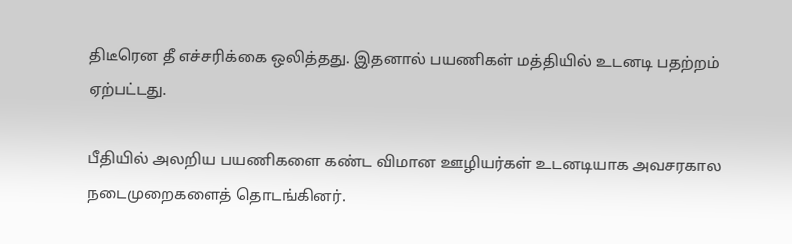திடீரென தீ எச்சரிக்கை ஒலித்தது. இதனால் பயணிகள் மத்தியில் உடனடி பதற்றம் ஏற்பட்டது.

பீதியில் அலறிய பயணிகளை கண்ட விமான ஊழியர்கள் உடனடியாக அவசரகால நடைமுறைகளைத் தொடங்கினர்.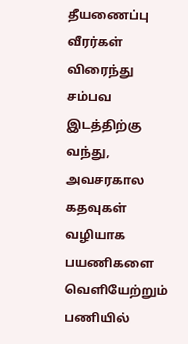தீயணைப்பு வீரர்கள் விரைந்து சம்பவ இடத்திற்கு வந்து, அவசரகால கதவுகள் வழியாக பயணிகளை வெளியேற்றும் பணியில்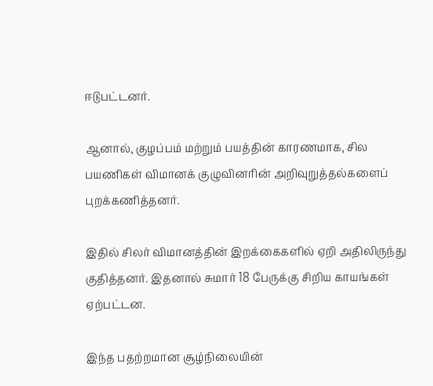ஈடுபட்டனர்.

ஆனால், குழப்பம் மற்றும் பயத்தின் காரணமாக, சில பயணிகள் விமானக் குழுவினரின் அறிவுறுத்தல்களைப் புறக்கணித்தனர்.

இதில் சிலர் விமானத்தின் இறக்கைகளில் ஏறி அதிலிருந்து குதித்தனர். இதனால் சுமார் 18 பேருக்கு சிறிய காயங்கள் ஏற்பட்டன.

இந்த பதற்றமான சூழ்நிலையின்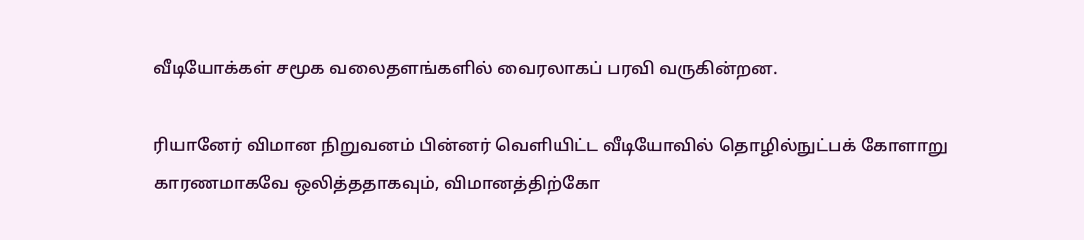வீடியோக்கள் சமூக வலைதளங்களில் வைரலாகப் பரவி வருகின்றன.

ரியானேர் விமான நிறுவனம் பின்னர் வெளியிட்ட வீடியோவில் தொழில்நுட்பக் கோளாறு காரணமாகவே ஒலித்ததாகவும், விமானத்திற்கோ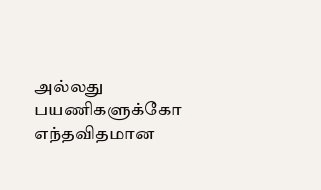அல்லது பயணிகளுக்கோ எந்தவிதமான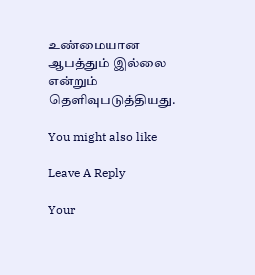உண்மையான ஆபத்தும் இல்லை என்றும் தெளிவுபடுத்தியது.

You might also like

Leave A Reply

Your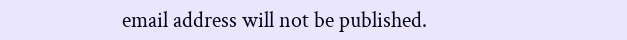email address will not be published.